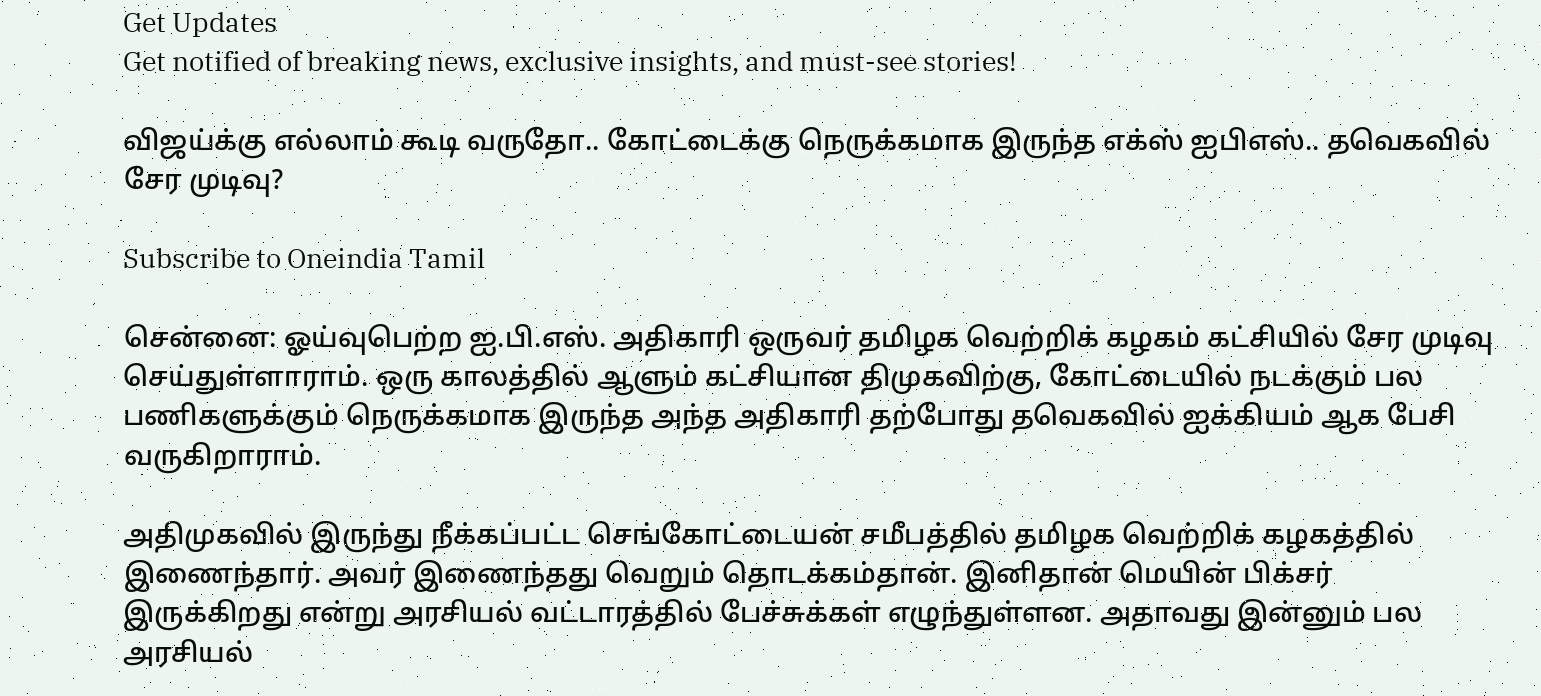Get Updates
Get notified of breaking news, exclusive insights, and must-see stories!

விஜய்க்கு எல்லாம் கூடி வருதோ.. கோட்டைக்கு நெருக்கமாக இருந்த எக்ஸ் ஐபிஎஸ்.. தவெகவில் சேர முடிவு?

Subscribe to Oneindia Tamil

சென்னை: ஓய்வுபெற்ற ஐ.பி.எஸ். அதிகாரி ஒருவர் தமிழக வெற்றிக் கழகம் கட்சியில் சேர முடிவு செய்துள்ளாராம். ஒரு காலத்தில் ஆளும் கட்சியான திமுகவிற்கு, கோட்டையில் நடக்கும் பல பணிகளுக்கும் நெருக்கமாக இருந்த அந்த அதிகாரி தற்போது தவெகவில் ஐக்கியம் ஆக பேசி வருகிறாராம்.

அதிமுகவில் இருந்து நீக்கப்பட்ட செங்கோட்டையன் சமீபத்தில் தமிழக வெற்றிக் கழகத்தில் இணைந்தார். அவர் இணைந்தது வெறும் தொடக்கம்தான். இனிதான் மெயின் பிக்சர் இருக்கிறது என்று அரசியல் வட்டாரத்தில் பேச்சுக்கள் எழுந்துள்ளன. அதாவது இன்னும் பல அரசியல்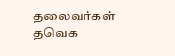தலைவர்கள் தவெக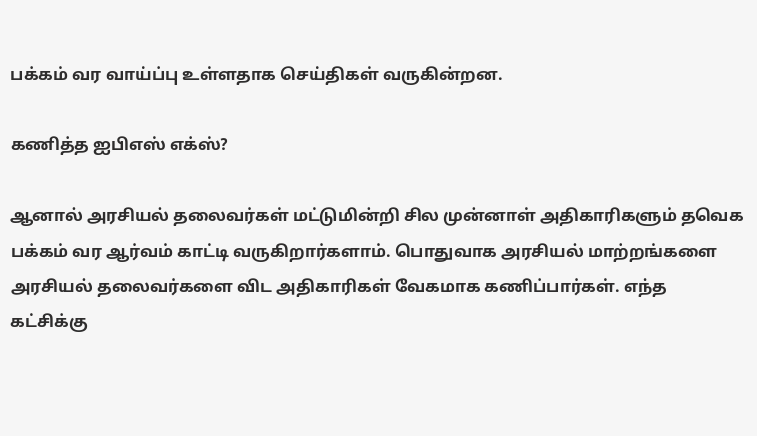பக்கம் வர வாய்ப்பு உள்ளதாக செய்திகள் வருகின்றன.

கணித்த ஐபிஎஸ் எக்ஸ்?

ஆனால் அரசியல் தலைவர்கள் மட்டுமின்றி சில முன்னாள் அதிகாரிகளும் தவெக பக்கம் வர ஆர்வம் காட்டி வருகிறார்களாம். பொதுவாக அரசியல் மாற்றங்களை அரசியல் தலைவர்களை விட அதிகாரிகள் வேகமாக கணிப்பார்கள். எந்த கட்சிக்கு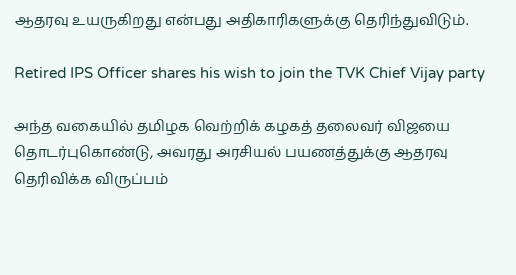ஆதரவு உயருகிறது என்பது அதிகாரிகளுக்கு தெரிந்துவிடும்.

Retired IPS Officer shares his wish to join the TVK Chief Vijay party

அந்த வகையில் தமிழக வெற்றிக் கழகத் தலைவர் விஜயை தொடர்புகொண்டு, அவரது அரசியல் பயணத்துக்கு ஆதரவு தெரிவிக்க விருப்பம்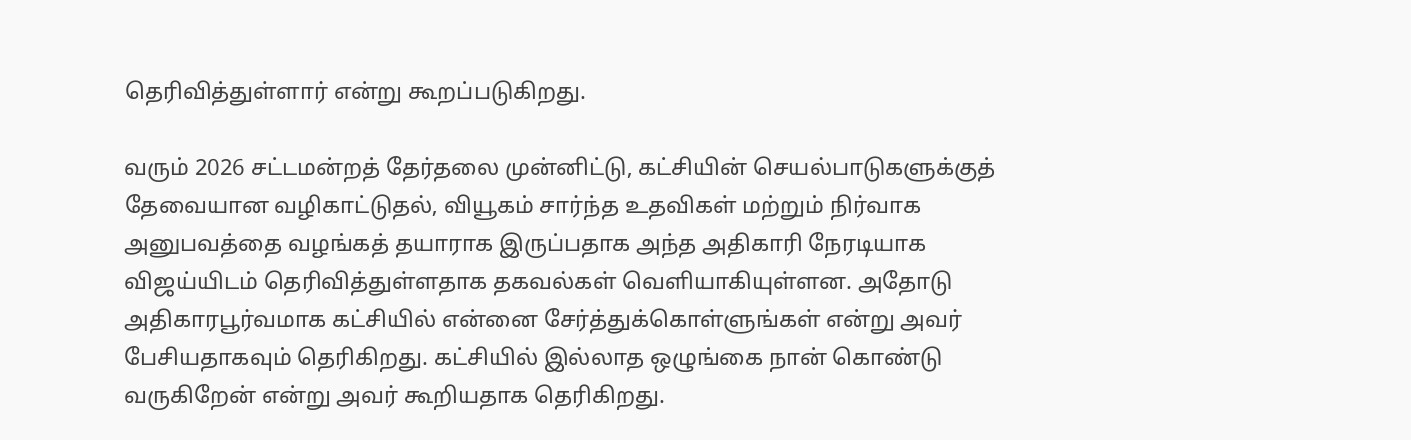தெரிவித்துள்ளார் என்று கூறப்படுகிறது.

வரும் 2026 சட்டமன்றத் தேர்தலை முன்னிட்டு, கட்சியின் செயல்பாடுகளுக்குத் தேவையான வழிகாட்டுதல், வியூகம் சார்ந்த உதவிகள் மற்றும் நிர்வாக அனுபவத்தை வழங்கத் தயாராக இருப்பதாக அந்த அதிகாரி நேரடியாக விஜய்யிடம் தெரிவித்துள்ளதாக தகவல்கள் வெளியாகியுள்ளன. அதோடு அதிகாரபூர்வமாக கட்சியில் என்னை சேர்த்துக்கொள்ளுங்கள் என்று அவர் பேசியதாகவும் தெரிகிறது. கட்சியில் இல்லாத ஒழுங்கை நான் கொண்டு வருகிறேன் என்று அவர் கூறியதாக தெரிகிறது.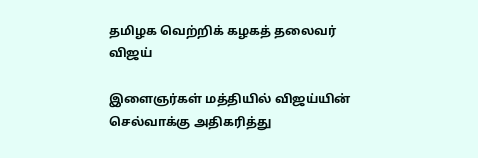தமிழக வெற்றிக் கழகத் தலைவர் விஜய்

இளைஞர்கள் மத்தியில் விஜய்யின் செல்வாக்கு அதிகரித்து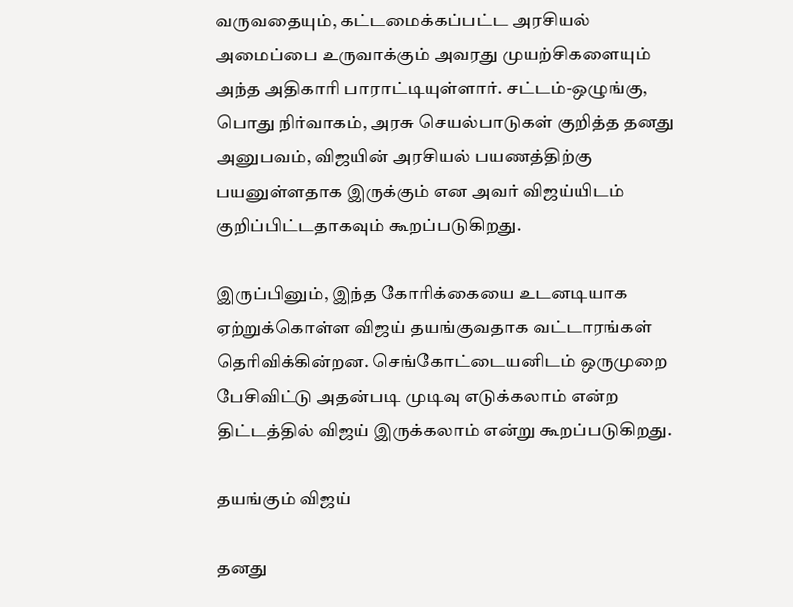வருவதையும், கட்டமைக்கப்பட்ட அரசியல் அமைப்பை உருவாக்கும் அவரது முயற்சிகளையும் அந்த அதிகாரி பாராட்டியுள்ளார். சட்டம்-ஒழுங்கு, பொது நிர்வாகம், அரசு செயல்பாடுகள் குறித்த தனது அனுபவம், விஜயின் அரசியல் பயணத்திற்கு பயனுள்ளதாக இருக்கும் என அவர் விஜய்யிடம் குறிப்பிட்டதாகவும் கூறப்படுகிறது.

இருப்பினும், இந்த கோரிக்கையை உடனடியாக ஏற்றுக்கொள்ள விஜய் தயங்குவதாக வட்டாரங்கள் தெரிவிக்கின்றன. செங்கோட்டையனிடம் ஒருமுறை பேசிவிட்டு அதன்படி முடிவு எடுக்கலாம் என்ற திட்டத்தில் விஜய் இருக்கலாம் என்று கூறப்படுகிறது.

தயங்கும் விஜய்

தனது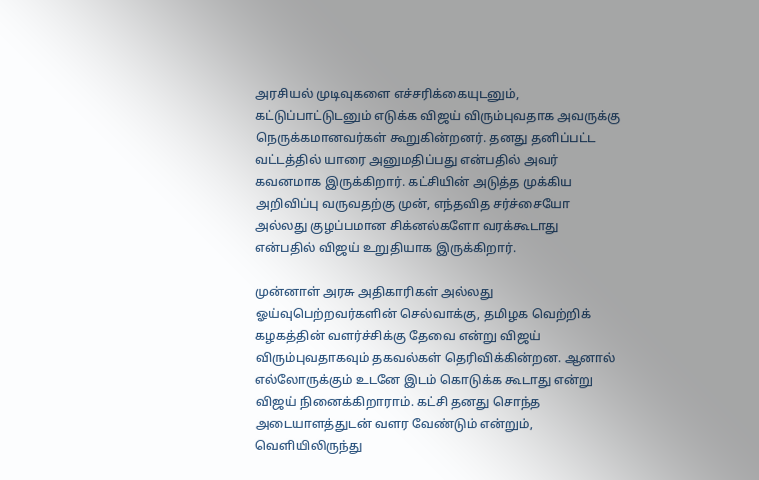அரசியல் முடிவுகளை எச்சரிக்கையுடனும், கட்டுப்பாட்டுடனும் எடுக்க விஜய் விரும்புவதாக அவருக்கு நெருக்கமானவர்கள் கூறுகின்றனர். தனது தனிப்பட்ட வட்டத்தில் யாரை அனுமதிப்பது என்பதில் அவர் கவனமாக இருக்கிறார். கட்சியின் அடுத்த முக்கிய அறிவிப்பு வருவதற்கு முன், எந்தவித சர்ச்சையோ அல்லது குழப்பமான சிக்னல்களோ வரக்கூடாது என்பதில் விஜய் உறுதியாக இருக்கிறார்.

முன்னாள் அரசு அதிகாரிகள் அல்லது ஓய்வுபெற்றவர்களின் செல்வாக்கு, தமிழக வெற்றிக் கழகத்தின் வளர்ச்சிக்கு தேவை என்று விஜய் விரும்புவதாகவும் தகவல்கள் தெரிவிக்கின்றன. ஆனால் எல்லோருக்கும் உடனே இடம் கொடுக்க கூடாது என்று விஜய் நினைக்கிறாராம். கட்சி தனது சொந்த அடையாளத்துடன் வளர வேண்டும் என்றும், வெளியிலிருந்து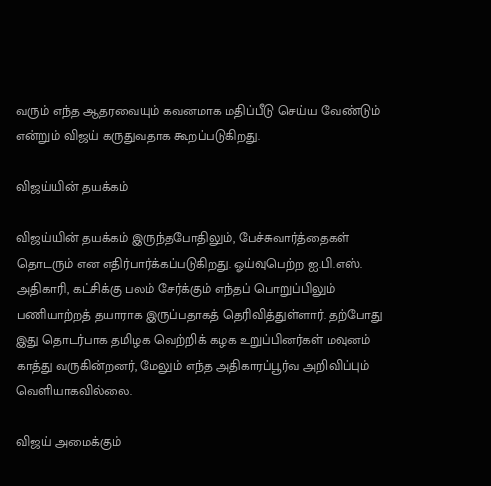வரும் எந்த ஆதரவையும் கவனமாக மதிப்பீடு செய்ய வேண்டும் என்றும் விஜய் கருதுவதாக கூறப்படுகிறது.

விஜய்யின் தயக்கம்

விஜய்யின் தயக்கம் இருந்தபோதிலும், பேச்சுவார்த்தைகள் தொடரும் என எதிர்பார்க்கப்படுகிறது. ஓய்வுபெற்ற ஐ.பி.எஸ். அதிகாரி, கட்சிக்கு பலம் சேர்க்கும் எந்தப் பொறுப்பிலும் பணியாற்றத் தயாராக இருப்பதாகத் தெரிவித்துள்ளார். தற்போது இது தொடர்பாக தமிழக வெற்றிக் கழக உறுப்பினர்கள் மவுனம் காத்து வருகின்றனர், மேலும் எந்த அதிகாரப்பூர்வ அறிவிப்பும் வெளியாகவில்லை.

விஜய் அமைக்கும்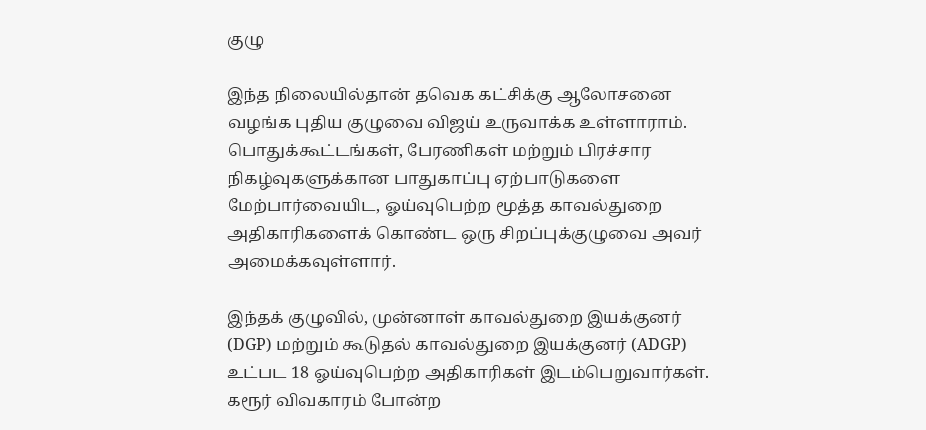குழு

இந்த நிலையில்தான் தவெக கட்சிக்கு ஆலோசனை வழங்க புதிய குழுவை விஜய் உருவாக்க உள்ளாராம். பொதுக்கூட்டங்கள், பேரணிகள் மற்றும் பிரச்சார நிகழ்வுகளுக்கான பாதுகாப்பு ஏற்பாடுகளை மேற்பார்வையிட, ஓய்வுபெற்ற மூத்த காவல்துறை அதிகாரிகளைக் கொண்ட ஒரு சிறப்புக்குழுவை அவர் அமைக்கவுள்ளார்.

இந்தக் குழுவில், முன்னாள் காவல்துறை இயக்குனர் (DGP) மற்றும் கூடுதல் காவல்துறை இயக்குனர் (ADGP) உட்பட 18 ஓய்வுபெற்ற அதிகாரிகள் இடம்பெறுவார்கள். கரூர் விவகாரம் போன்ற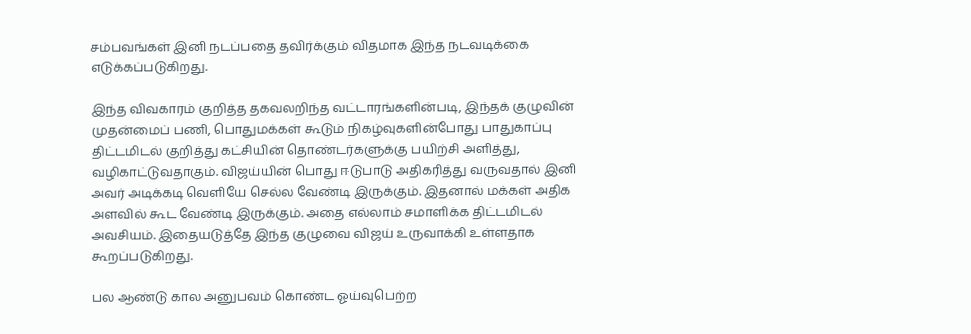சம்பவங்கள் இனி நடப்பதை தவிர்க்கும் விதமாக இந்த நடவடிக்கை எடுக்கப்படுகிறது.

இந்த விவகாரம் குறித்த தகவலறிந்த வட்டாரங்களின்படி, இந்தக் குழுவின் முதன்மைப் பணி, பொதுமக்கள் கூடும் நிகழ்வுகளின்போது பாதுகாப்பு திட்டமிடல் குறித்து கட்சியின் தொண்டர்களுக்கு பயிற்சி அளித்து, வழிகாட்டுவதாகும். விஜய்யின் பொது ஈடுபாடு அதிகரித்து வருவதால் இனி அவர் அடிக்கடி வெளியே செல்ல வேண்டி இருக்கும். இதனால் மக்கள் அதிக அளவில் கூட வேண்டி இருக்கும். அதை எல்லாம் சமாளிக்க திட்டமிடல் அவசியம். இதையடுத்தே இந்த குழுவை விஜய் உருவாக்கி உள்ளதாக கூறப்படுகிறது.

பல ஆண்டு கால அனுபவம் கொண்ட ஓய்வுபெற்ற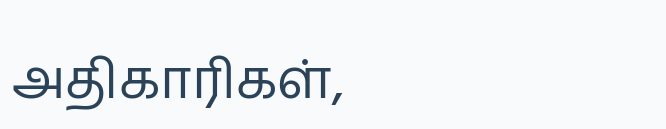அதிகாரிகள்,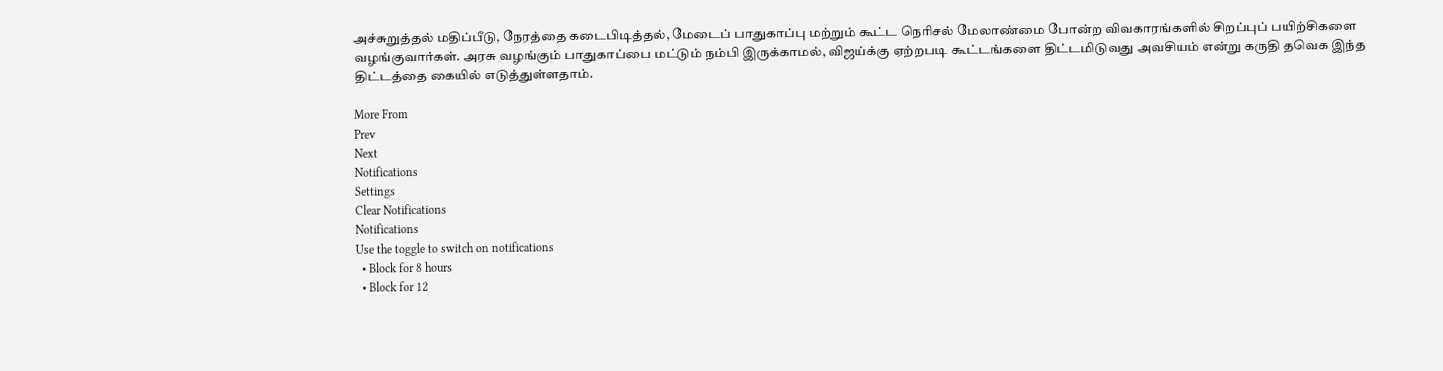அச்சுறுத்தல் மதிப்பீடு, நேரத்தை கடைபிடித்தல், மேடைப் பாதுகாப்பு மற்றும் கூட்ட நெரிசல் மேலாண்மை போன்ற விவகாரங்களில் சிறப்புப் பயிற்சிகளை வழங்குவார்கள். அரசு வழங்கும் பாதுகாப்பை மட்டும் நம்பி இருக்காமல், விஜய்க்கு ஏற்றபடி கூட்டங்களை திட்டமிடுவது அவசியம் என்று கருதி தவெக இந்த திட்டத்தை கையில் எடுத்துள்ளதாம்.

More From
Prev
Next
Notifications
Settings
Clear Notifications
Notifications
Use the toggle to switch on notifications
  • Block for 8 hours
  • Block for 12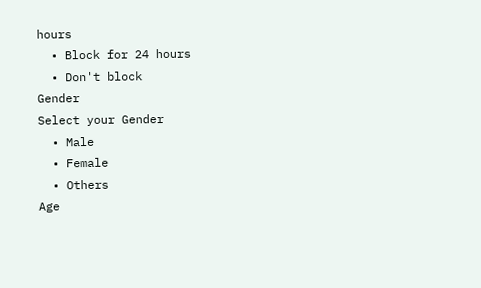hours
  • Block for 24 hours
  • Don't block
Gender
Select your Gender
  • Male
  • Female
  • Others
Age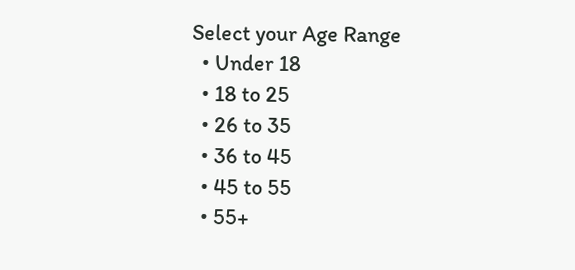Select your Age Range
  • Under 18
  • 18 to 25
  • 26 to 35
  • 36 to 45
  • 45 to 55
  • 55+